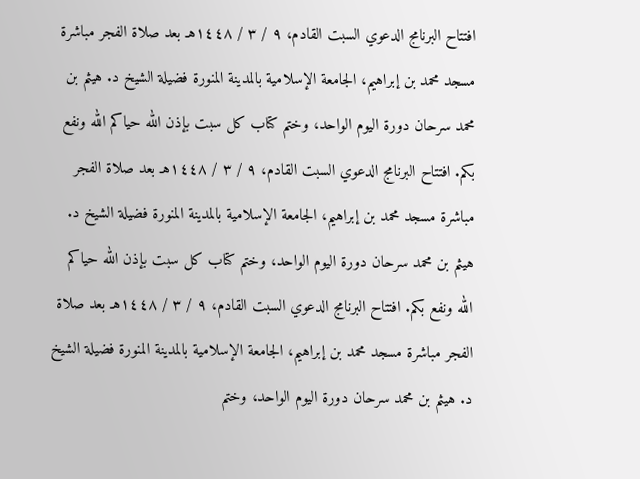افتتاح البرنامج الدعوي السبت القادم، ٩ / ٣ / ١٤٤٨هـ بعد صلاة الفجر مباشرة مسجد محمد بن إبراهيم، الجامعة الإسلامية بالمدينة المنورة فضيلة الشيخ د. هيثم بن محمد سرحان دورة اليوم الواحد، وختم كتاب كل سبت بإذن الله حياكم الله ونفع بكم. افتتاح البرنامج الدعوي السبت القادم، ٩ / ٣ / ١٤٤٨هـ بعد صلاة الفجر مباشرة مسجد محمد بن إبراهيم، الجامعة الإسلامية بالمدينة المنورة فضيلة الشيخ د. هيثم بن محمد سرحان دورة اليوم الواحد، وختم كتاب كل سبت بإذن الله حياكم الله ونفع بكم. افتتاح البرنامج الدعوي السبت القادم، ٩ / ٣ / ١٤٤٨هـ بعد صلاة الفجر مباشرة مسجد محمد بن إبراهيم، الجامعة الإسلامية بالمدينة المنورة فضيلة الشيخ د. هيثم بن محمد سرحان دورة اليوم الواحد، وختم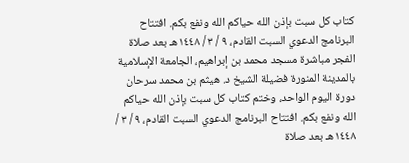كتاب كل سبت بإذن الله حياكم الله ونفع بكم. افتتاح البرنامج الدعوي السبت القادم، ٩ / ٣ / ١٤٤٨هـ بعد صلاة الفجر مباشرة مسجد محمد بن إبراهيم، الجامعة الإسلامية بالمدينة المنورة فضيلة الشيخ د. هيثم بن محمد سرحان دورة اليوم الواحد، وختم كتاب كل سبت بإذن الله حياكم الله ونفع بكم. افتتاح البرنامج الدعوي السبت القادم، ٩ / ٣ / ١٤٤٨هـ بعد صلاة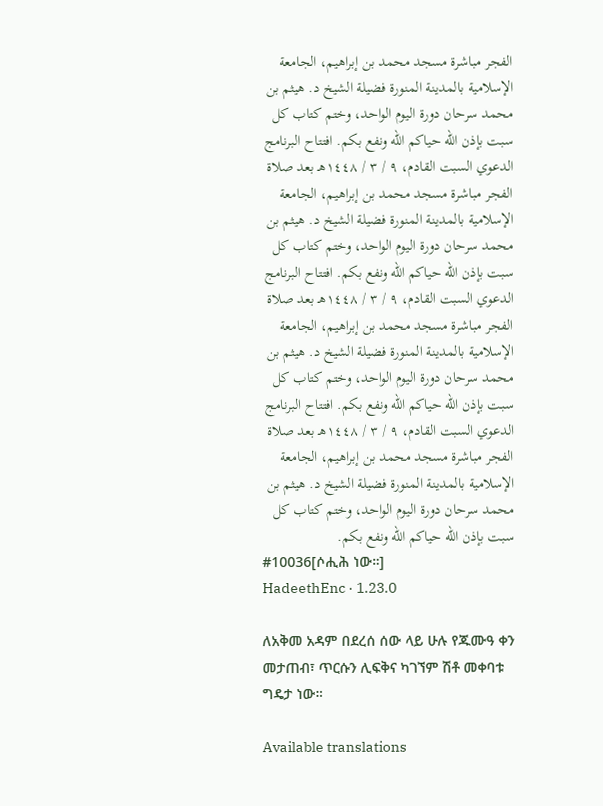الفجر مباشرة مسجد محمد بن إبراهيم، الجامعة الإسلامية بالمدينة المنورة فضيلة الشيخ د. هيثم بن محمد سرحان دورة اليوم الواحد، وختم كتاب كل سبت بإذن الله حياكم الله ونفع بكم. افتتاح البرنامج الدعوي السبت القادم، ٩ / ٣ / ١٤٤٨هـ بعد صلاة الفجر مباشرة مسجد محمد بن إبراهيم، الجامعة الإسلامية بالمدينة المنورة فضيلة الشيخ د. هيثم بن محمد سرحان دورة اليوم الواحد، وختم كتاب كل سبت بإذن الله حياكم الله ونفع بكم. افتتاح البرنامج الدعوي السبت القادم، ٩ / ٣ / ١٤٤٨هـ بعد صلاة الفجر مباشرة مسجد محمد بن إبراهيم، الجامعة الإسلامية بالمدينة المنورة فضيلة الشيخ د. هيثم بن محمد سرحان دورة اليوم الواحد، وختم كتاب كل سبت بإذن الله حياكم الله ونفع بكم. افتتاح البرنامج الدعوي السبت القادم، ٩ / ٣ / ١٤٤٨هـ بعد صلاة الفجر مباشرة مسجد محمد بن إبراهيم، الجامعة الإسلامية بالمدينة المنورة فضيلة الشيخ د. هيثم بن محمد سرحان دورة اليوم الواحد، وختم كتاب كل سبت بإذن الله حياكم الله ونفع بكم.
#10036[ሶሒሕ ነው።]
HadeethEnc · 1.23.0

ለአቅመ አዳም በደረሰ ሰው ላይ ሁሉ የጁሙዓ ቀን መታጠብ፣ ጥርሱን ሊፍቅና ካገኘም ሽቶ መቀባቱ ግዴታ ነው።

Available translations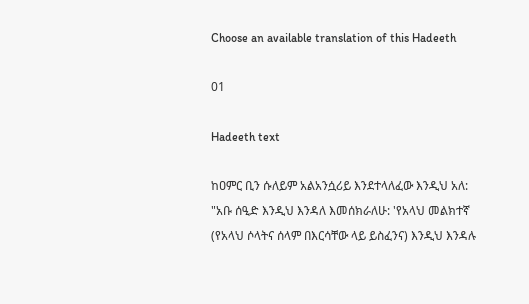Choose an available translation of this Hadeeth

01

Hadeeth text

ከዐምር ቢን ሱለይም አልአንሷሪይ እንደተላለፈው እንዲህ አለ: "አቡ ሰዒድ እንዲህ እንዳለ እመሰክራለሁ: 'የአላህ መልክተኛ (የአላህ ሶላትና ሰላም በእርሳቸው ላይ ይስፈንና) እንዲህ እንዳሉ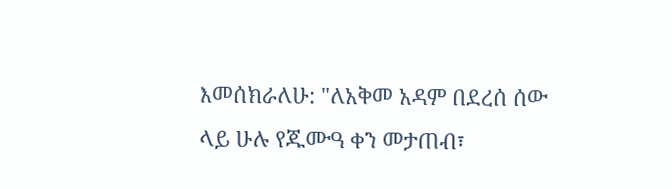እመሰክራለሁ: "ለአቅመ አዳም በደረሰ ሰው ላይ ሁሉ የጁሙዓ ቀን መታጠብ፣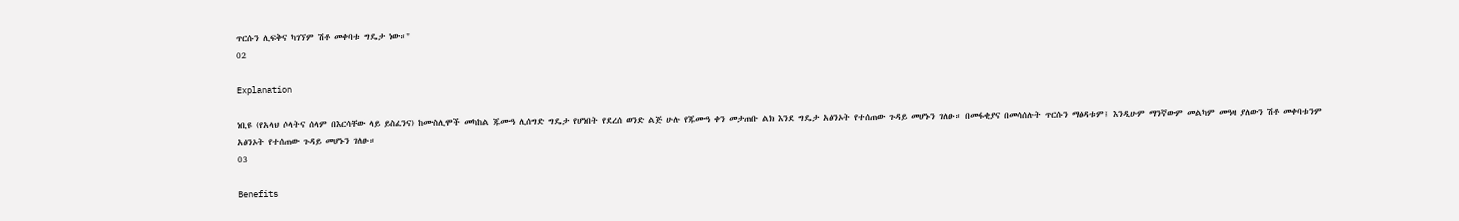ጥርሱን ሊፍቅና ካገኘም ሽቶ መቀባቱ ግዴታ ነው።"
02

Explanation

ነቢዩ (የአላህ ሶላትና ሰላም በእርሳቸው ላይ ይስፈንና) ከሙስሊሞች መካከል ጁሙዓ ሊሰግድ ግዴታ የሆነበት የደረሰ ወንድ ልጅ ሁሉ የጁሙዓ ቀን መታጠቡ ልክ እንደ ግዴታ አፅንኦት የተሰጠው ጉዳይ መሆኑን ገለፁ። በመፋቂያና በመሳሰሉት ጥርሱን ማፅዳቱም፤ እንዲሁም ማንኛውም መልካም መዓዛ ያለውን ሽቶ መቀባቱንም አፅንኦት የተሰጠው ጉዳይ መሆኑን ገለፁ።
03

Benefits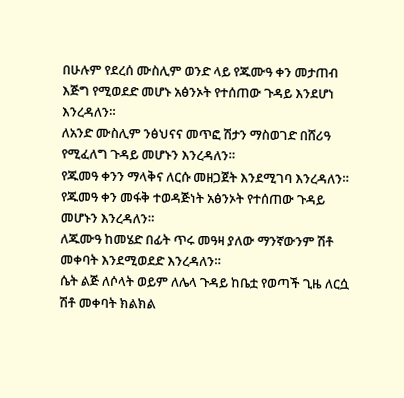በሁሉም የደረሰ ሙስሊም ወንድ ላይ የጁሙዓ ቀን መታጠብ እጅግ የሚወደድ መሆኑ አፅንኦት የተሰጠው ጉዳይ እንደሆነ እንረዳለን።
ለአንድ ሙስሊም ንፅህናና መጥፎ ሽታን ማስወገድ በሸሪዓ የሚፈለግ ጉዳይ መሆኑን እንረዳለን።
የጁመዓ ቀንን ማላቅና ለርሱ መዘጋጀት እንደሚገባ እንረዳለን።
የጁመዓ ቀን መፋቅ ተወዳጅነት አፅንኦት የተሰጠው ጉዳይ መሆኑን እንረዳለን።
ለጁሙዓ ከመሄድ በፊት ጥሩ መዓዛ ያለው ማንኛውንም ሽቶ መቀባት እንደሚወደድ እንረዳለን።
ሴት ልጅ ለሶላት ወይም ለሌላ ጉዳይ ከቤቷ የወጣች ጊዜ ለርሷ ሽቶ መቀባት ክልክል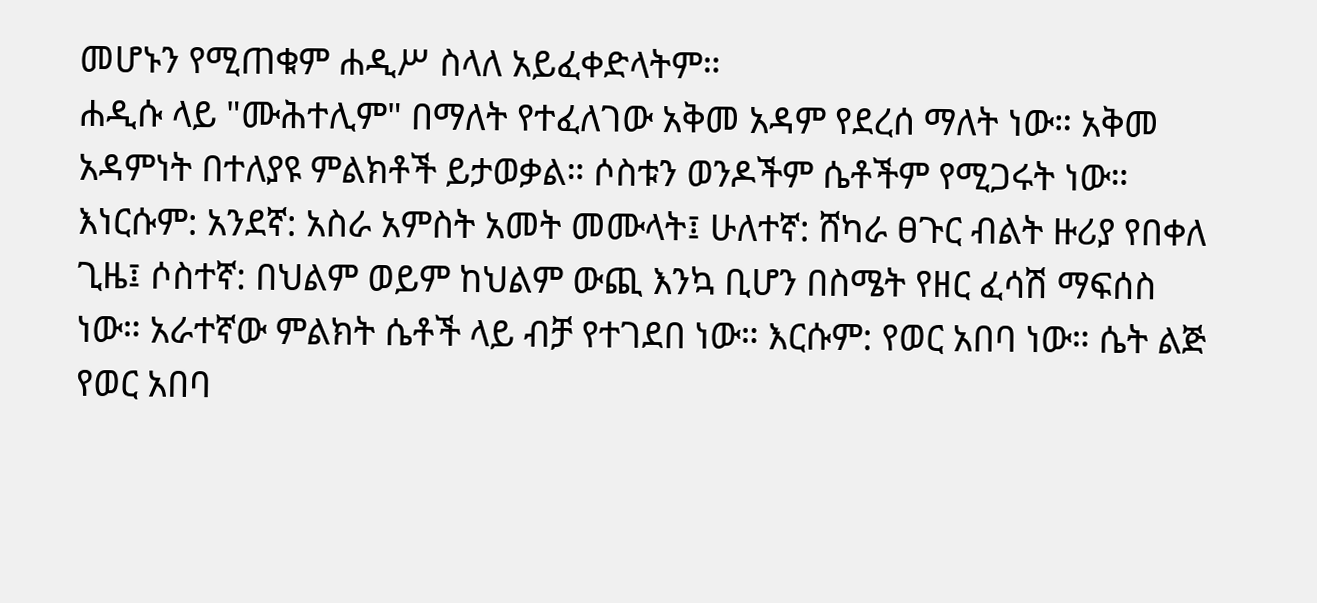መሆኑን የሚጠቁም ሐዲሥ ስላለ አይፈቀድላትም።
ሐዲሱ ላይ "ሙሕተሊም" በማለት የተፈለገው አቅመ አዳም የደረሰ ማለት ነው። አቅመ አዳምነት በተለያዩ ምልክቶች ይታወቃል። ሶስቱን ወንዶችም ሴቶችም የሚጋሩት ነው። እነርሱም: አንደኛ: አስራ አምስት አመት መሙላት፤ ሁለተኛ: ሸካራ ፀጉር ብልት ዙሪያ የበቀለ ጊዜ፤ ሶስተኛ: በህልም ወይም ከህልም ውጪ እንኳ ቢሆን በስሜት የዘር ፈሳሽ ማፍሰስ ነው። አራተኛው ምልክት ሴቶች ላይ ብቻ የተገደበ ነው። እርሱም: የወር አበባ ነው። ሴት ልጅ የወር አበባ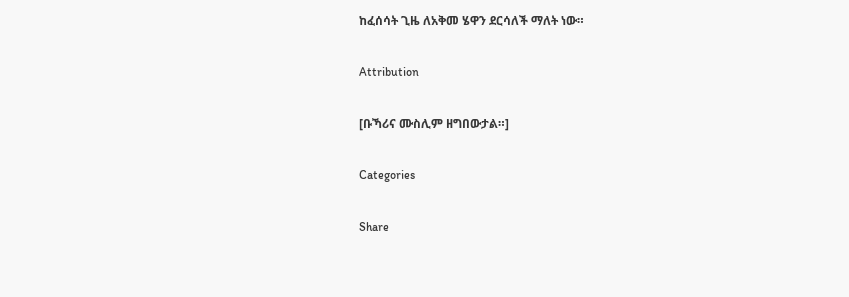ከፈሰሳት ጊዜ ለአቅመ ሄዋን ደርሳለች ማለት ነው።

Attribution

[ቡኻሪና ሙስሊም ዘግበውታል።]

Categories

Share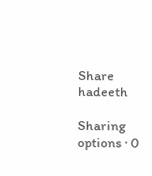Share hadeeth

Sharing options · 0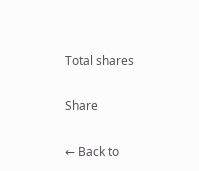Total shares

Share

← Back to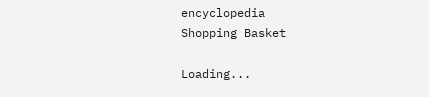encyclopedia
Shopping Basket

Loading...